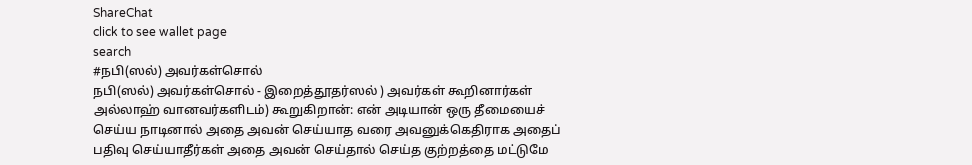ShareChat
click to see wallet page
search
#நபி(ஸல்) அவர்கள்சொல்
நபி(ஸல்) அவர்கள்சொல் - இறைத்தூதர்ஸல் ) அவர்கள் கூறினார்கள் அல்லாஹ் வானவர்களிடம்) கூறுகிறான்: என் அடியான் ஒரு தீமையைச் செய்ய நாடினால் அதை அவன் செய்யாத வரை அவனுக்கெதிராக அதைப் பதிவு செய்யாதீர்கள் அதை அவன் செய்தால் செய்த குற்றத்தை மட்டுமே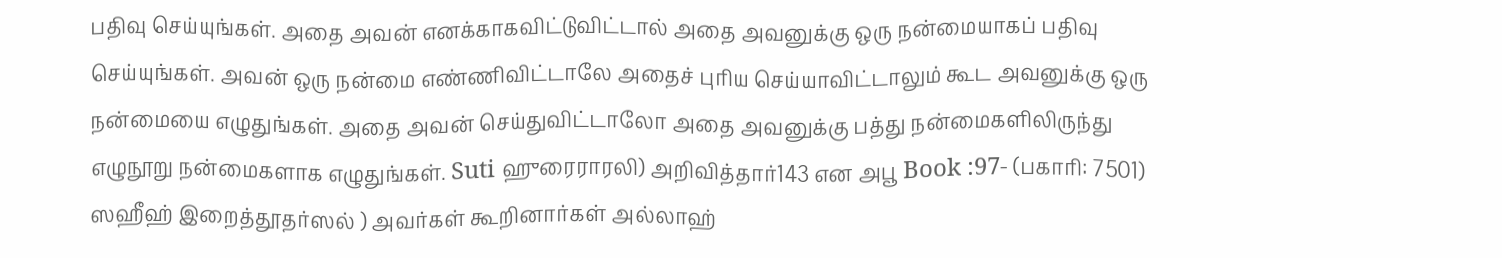பதிவு செய்யுங்கள். அதை அவன் எனக்காகவிட்டுவிட்டால் அதை அவனுக்கு ஒரு நன்மையாகப் பதிவு செய்யுங்கள். அவன் ஒரு நன்மை எண்ணிவிட்டாலே அதைச் புரிய செய்யாவிட்டாலும் கூட அவனுக்கு ஒரு நன்மையை எழுதுங்கள். அதை அவன் செய்துவிட்டாலோ அதை அவனுக்கு பத்து நன்மைகளிலிருந்து எழுநூறு நன்மைகளாக எழுதுங்கள். Suti ஹுரைராரலி) அறிவித்தார்143 என அபூ Book :97- (பகாரி: 7501) ஸஹீஹ் இறைத்தூதர்ஸல் ) அவர்கள் கூறினார்கள் அல்லாஹ்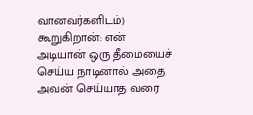வானவர்களிடம்) கூறுகிறான்: என் அடியான் ஒரு தீமையைச் செய்ய நாடினால் அதை அவன் செய்யாத வரை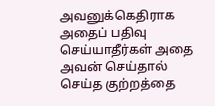அவனுக்கெதிராக அதைப் பதிவு செய்யாதீர்கள் அதை அவன் செய்தால் செய்த குற்றத்தை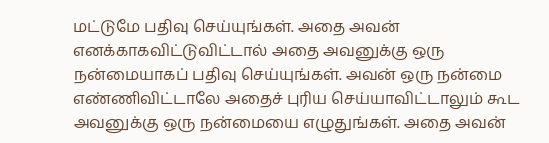மட்டுமே பதிவு செய்யுங்கள். அதை அவன் எனக்காகவிட்டுவிட்டால் அதை அவனுக்கு ஒரு நன்மையாகப் பதிவு செய்யுங்கள். அவன் ஒரு நன்மை எண்ணிவிட்டாலே அதைச் புரிய செய்யாவிட்டாலும் கூட அவனுக்கு ஒரு நன்மையை எழுதுங்கள். அதை அவன்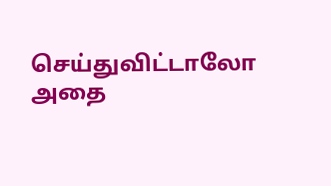செய்துவிட்டாலோ அதை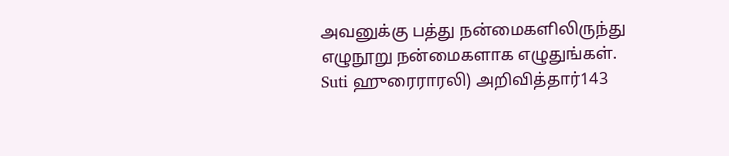அவனுக்கு பத்து நன்மைகளிலிருந்து எழுநூறு நன்மைகளாக எழுதுங்கள். Suti ஹுரைராரலி) அறிவித்தார்143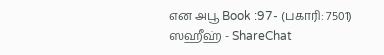என அபூ Book :97- (பகாரி: 7501) ஸஹீஹ் - ShareChat